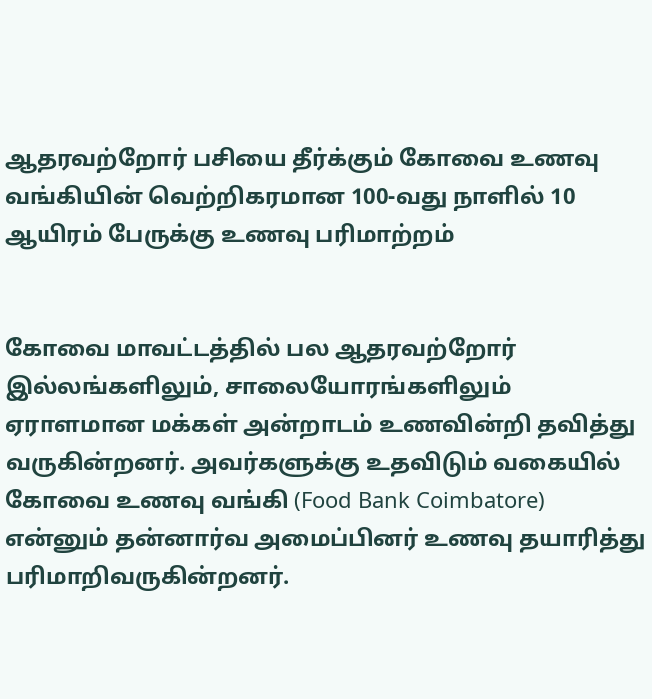ஆதரவற்றோர் பசியை தீர்க்கும் கோவை உணவு வங்கியின் வெற்றிகரமான 100-வது நாளில் 10 ஆயிரம் பேருக்கு உணவு பரிமாற்றம்


கோவை மாவட்டத்தில் பல ஆதரவற்றோர் இல்லங்களிலும், சாலையோரங்களிலும் ஏராளமான மக்கள் அன்றாடம் உணவின்றி தவித்து வருகின்றனர். அவர்களுக்கு உதவிடும் வகையில் கோவை உணவு வங்கி (Food Bank Coimbatore) என்னும் தன்னார்வ அமைப்பினர் உணவு தயாரித்து பரிமாறிவருகின்றனர்.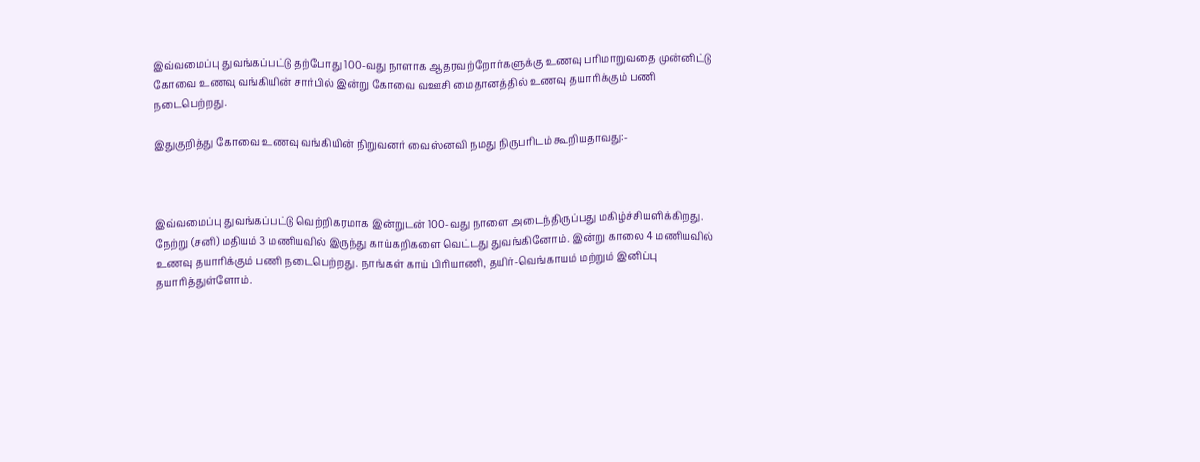இவ்வமைப்பு துவங்கப்பட்டு தற்போது 100-வது நாளாக ஆதரவற்றோர்களுக்கு உணவு பரிமாறுவதை முன்னிட்டு கோவை உணவு வங்கியின் சார்பில் இன்று கோவை வஊசி மைதானத்தில் உணவு தயாரிக்கும் பணி நடைபெற்றது.

இதுகுறித்து கோவை உணவு வங்கியின் நிறுவனர் வைஸ்னவி நமது நிருபரிடம் கூறியதாவது:-



இவ்வமைப்பு துவங்கப்பட்டு வெற்றிகரமாக இன்றுடன் 100-வது நாளை அடைந்திருப்பது மகிழ்ச்சியளிக்கிறது. நேற்று (சனி) மதியம் 3 மணியவில் இருந்து காய்கறிகளை வெட்டது துவங்கினோம். இன்று காலை 4 மணியவில் உணவு தயாரிக்கும் பணி நடைபெற்றது. நாங்கள் காய் பிரியாணி, தயிர்-வெங்காயம் மற்றும் இனிப்பு தயாரித்துள்ளோம்.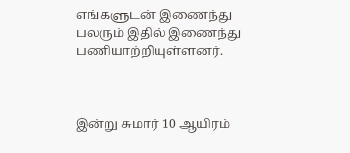எங்களுடன் இணைந்து பலரும் இதில் இணைந்து பணியாற்றியுள்ளனர்.



இன்று சுமார் 10 ஆயிரம்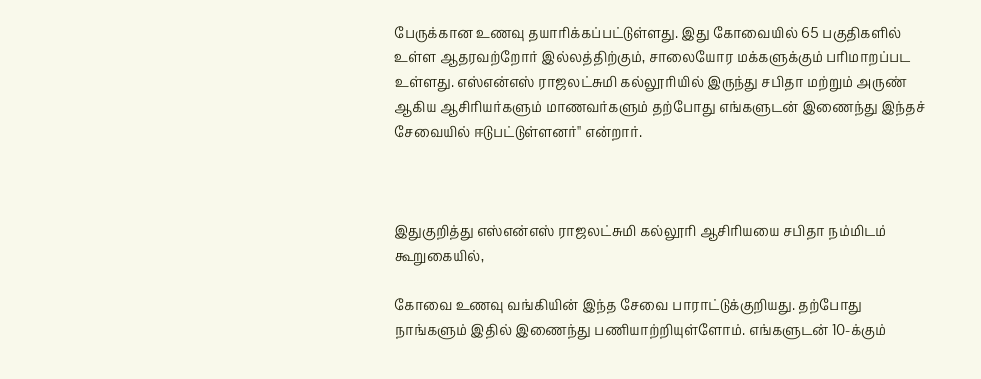பேருக்கான உணவு தயாரிக்கப்பட்டுள்ளது. இது கோவையில் 65 பகுதிகளில் உள்ள ஆதரவற்றோர் இல்லத்திற்கும், சாலையோர மக்களுக்கும் பரிமாறப்பட உள்ளது. எஸ்என்எஸ் ராஜலட்சுமி கல்லூரியில் இருந்து சபிதா மற்றும் அருண் ஆகிய ஆசிரியர்களும் மாணவர்களும் தற்போது எங்களுடன் இணைந்து இந்தச் சேவையில் ஈடுபட்டுள்ளனர்'' என்றார்.



இதுகுறித்து எஸ்என்எஸ் ராஜலட்சுமி கல்லூரி ஆசிரியயை சபிதா நம்மிடம் கூறுகையில்,

கோவை உணவு வங்கியின் இந்த சேவை பாராட்டுக்குறியது. தற்போது நாங்களும் இதில் இணைந்து பணியாற்றியுள்ளோம். எங்களுடன் 10-க்கும்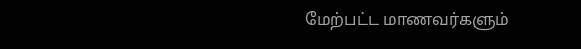மேற்பட்ட மாணவர்களும்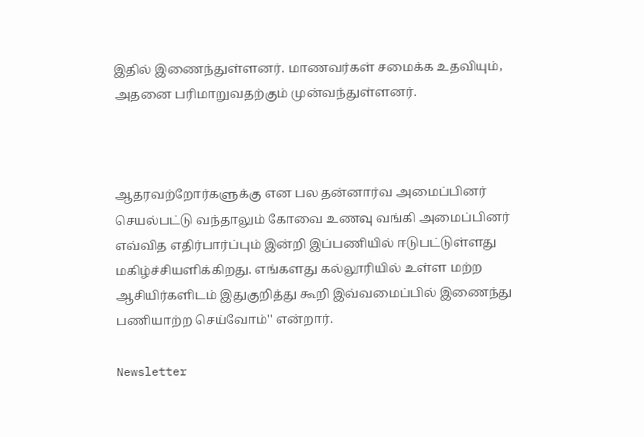இதில் இணைந்துள்ளனர். மாணவர்கள் சமைக்க உதவியும், அதனை பரிமாறுவதற்கும் முன்வந்துள்ளனர்.



ஆதரவற்றோர்களுக்கு என பல தன்னார்வ அமைப்பினர் செயல்பட்டு வந்தாலும் கோவை உணவு வங்கி அமைப்பினர் எவ்வித எதிர்பார்ப்பும் இன்றி இப்பணியில் ஈடுபட்டுள்ளது மகிழ்ச்சியளிக்கிறது. எங்களது கல்லூரியில் உள்ள மற்ற ஆசியிர்களிடம் இதுகுறித்து கூறி இவ்வமைப்பில் இணைந்து பணியாற்ற செய்வோம்'' என்றார்.

Newsletter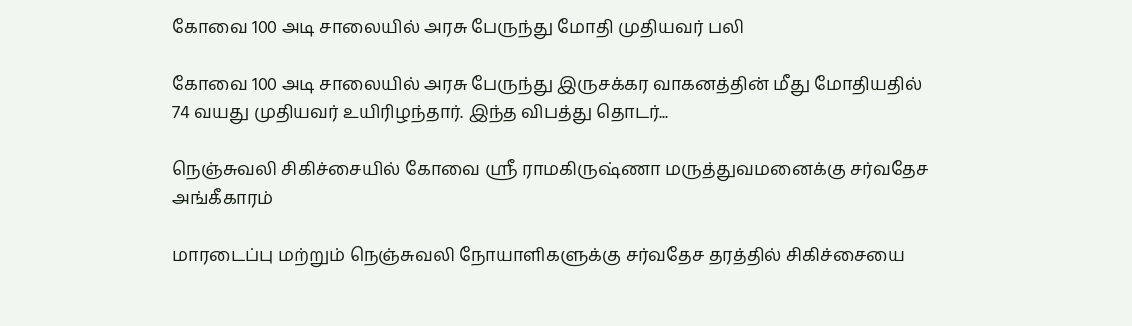கோவை 100 அடி சாலையில் அரசு பேருந்து மோதி முதியவர் பலி

கோவை 100 அடி சாலையில் அரசு பேருந்து இருசக்கர வாகனத்தின் மீது மோதியதில் 74 வயது முதியவர் உயிரிழந்தார். இந்த விபத்து தொடர்...

நெஞ்சுவலி சிகிச்சையில் கோவை ஸ்ரீ ராமகிருஷ்ணா மருத்துவமனைக்கு சர்வதேச அங்கீகாரம்

மாரடைப்பு மற்றும் நெஞ்சுவலி நோயாளிகளுக்கு சர்வதேச தரத்தில் சிகிச்சையை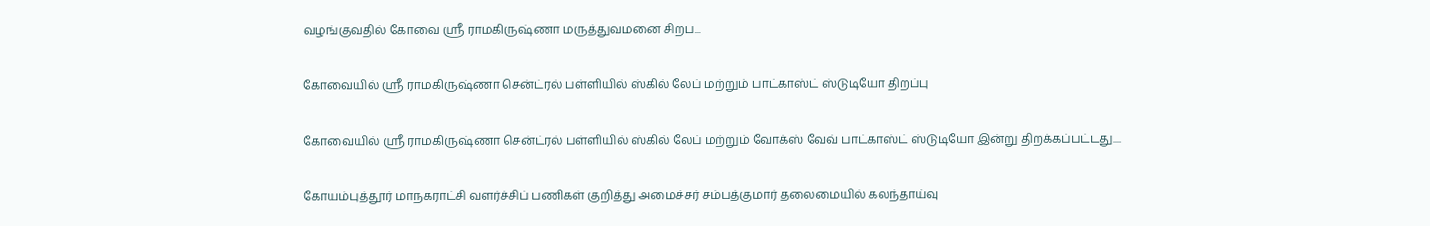வழங்குவதில் கோவை ஸ்ரீ ராமகிருஷ்ணா மருத்துவமனை சிறப...

கோவையில் ஸ்ரீ ராமகிருஷ்ணா சென்ட்ரல் பள்ளியில் ஸ்கில் லேப் மற்றும் பாட்காஸ்ட் ஸ்டுடியோ திறப்பு

கோவையில் ஸ்ரீ ராமகிருஷ்ணா சென்ட்ரல் பள்ளியில் ஸ்கில் லேப் மற்றும் வோக்ஸ் வேவ் பாட்காஸ்ட் ஸ்டுடியோ இன்று திறக்கப்பட்டது....

கோயம்புத்தூர் மாநகராட்சி வளர்ச்சிப் பணிகள் குறித்து அமைச்சர் சம்பத்குமார் தலைமையில் கலந்தாய்வு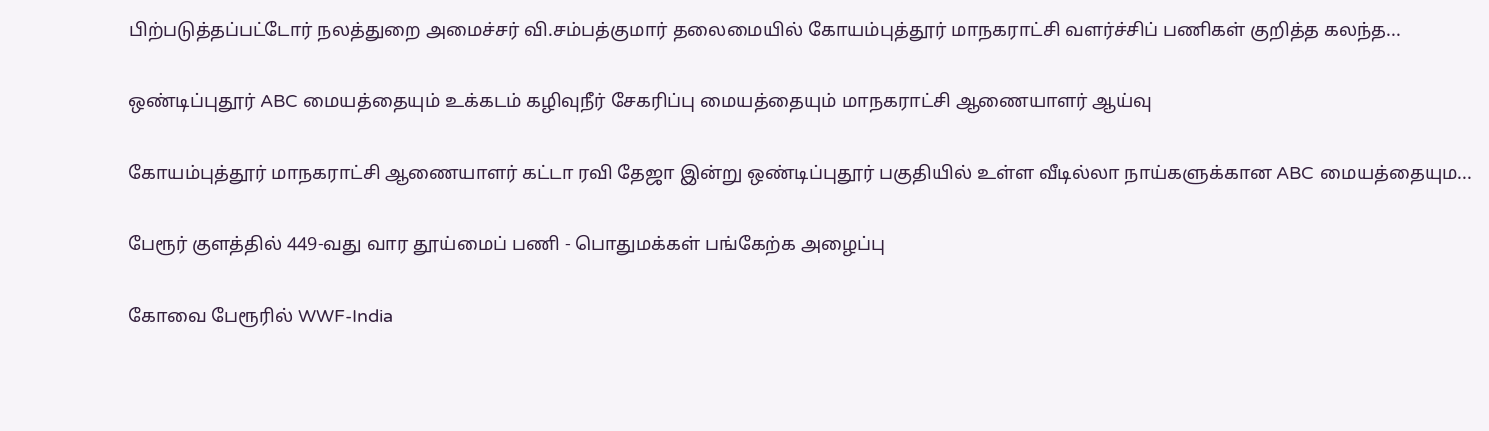பிற்படுத்தப்பட்டோர் நலத்துறை அமைச்சர் வி.சம்பத்குமார் தலைமையில் கோயம்புத்தூர் மாநகராட்சி வளர்ச்சிப் பணிகள் குறித்த கலந்த...

ஒண்டிப்புதூர் ABC மையத்தையும் உக்கடம் கழிவுநீர் சேகரிப்பு மையத்தையும் மாநகராட்சி ஆணையாளர் ஆய்வு

கோயம்புத்தூர் மாநகராட்சி ஆணையாளர் கட்டா ரவி தேஜா இன்று ஒண்டிப்புதூர் பகுதியில் உள்ள வீடில்லா நாய்களுக்கான ABC மையத்தையும...

பேரூர் குளத்தில் 449-வது வார தூய்மைப் பணி - பொதுமக்கள் பங்கேற்க அழைப்பு

கோவை பேரூரில் WWF-India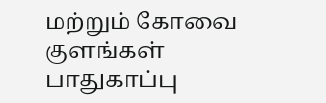மற்றும் கோவை குளங்கள் பாதுகாப்பு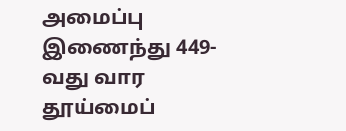அமைப்பு இணைந்து 449-வது வார தூய்மைப்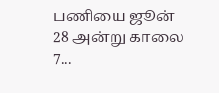பணியை ஜூன் 28 அன்று காலை 7...